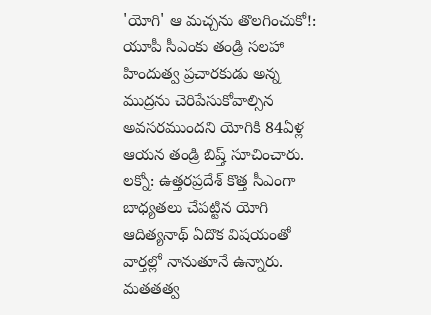'యోగి' ఆ మచ్చను తొలగించుకో!: యూపీ సీఎంకు తండ్రి సలహా
హిందుత్వ ప్రచారకుడు అన్న ముద్రను చెరిపేసుకోవాల్సిన అవసరముందని యోగికి 84ఏళ్ల ఆయన తండ్రి బిష్త్ సూచించారు.
లక్నో: ఉత్తరప్రదేశ్ కొత్త సీఎంగా బాధ్యతలు చేపట్టిన యోగి ఆదిత్యనాథ్ ఏదొక విషయంతో వార్తల్లో నానుతూనే ఉన్నారు. మతతత్వ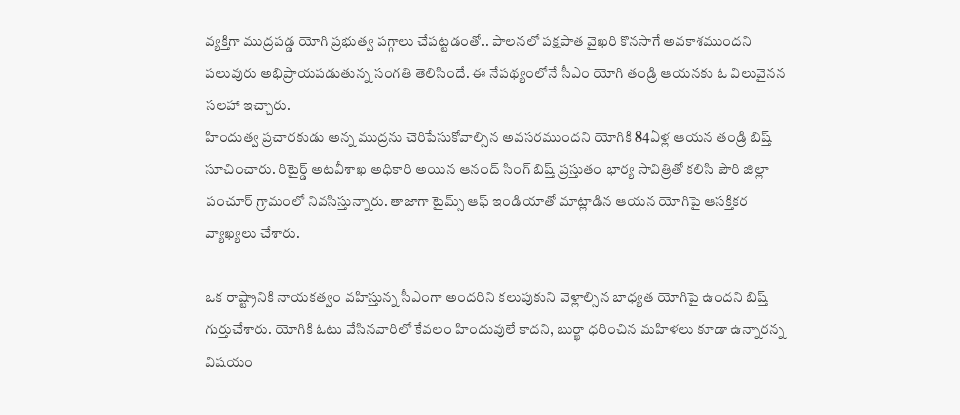వ్యక్తిగా ముద్రపడ్డ యోగి ప్రభుత్వ పగ్గాలు చేపట్టడంతో.. పాలనలో పక్షపాత వైఖరి కొనసాగే అవకాశముందని పలువురు అభిప్రాయపడుతున్న సంగతి తెలిసిందే. ఈ నేపథ్యంలోనే సీఎం యోగి తండ్రి ఆయనకు ఓ విలువైనన సలహా ఇచ్చారు.
హిందుత్వ ప్రచారకుడు అన్న ముద్రను చెరిపేసుకోవాల్సిన అవసరముందని యోగికి 84ఏళ్ల ఆయన తండ్రి బిష్త్ సూచించారు. రిటైర్డ్ అటవీశాఖ అధికారి అయిన ఆనంద్ సింగ్ బిష్త్ ప్రస్తుతం భార్య సావిత్రితో కలిసి పౌరి జిల్లా పంచూర్ గ్రామంలో నివసిస్తున్నారు. తాజాగా టైమ్స్ ఆఫ్ ఇండియాతో మాట్లాడిన ఆయన యోగిపై ఆసక్తికర వ్యాఖ్యలు చేశారు.

ఒక రాష్ట్రానికి నాయకత్వం వహిస్తున్న సీఎంగా అందరిని కలుపుకుని వెళ్లాల్సిన బాధ్యత యోగిపై ఉందని బిష్త్ గుర్తుచేశారు. యోగికి ఓటు వేసినవారిలో కేవలం హిందువులే కాదని, బుర్ఖా ధరించిన మహిళలు కూడా ఉన్నారన్న విషయం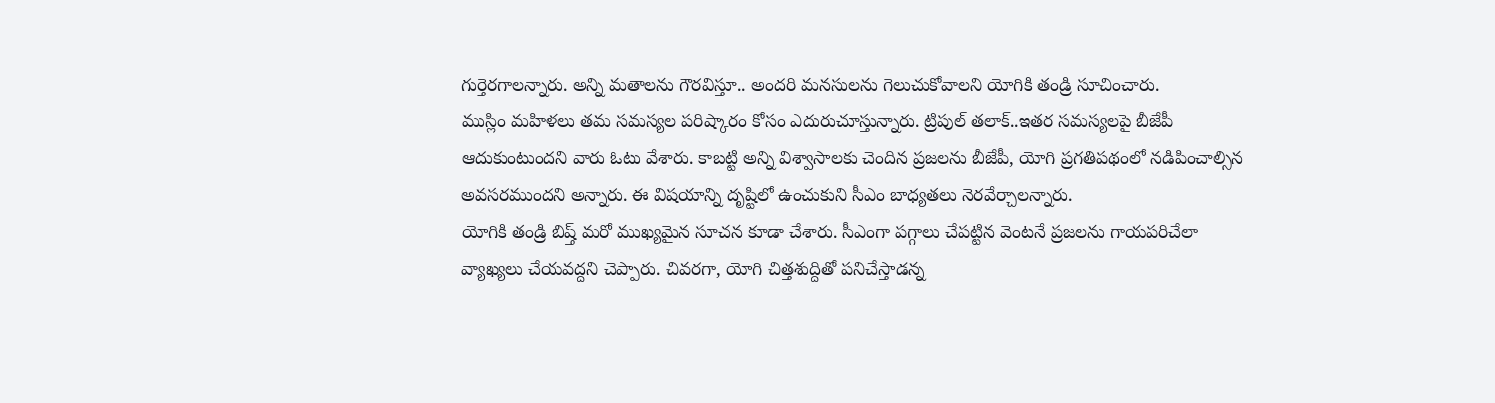గుర్తెరగాలన్నారు. అన్ని మతాలను గౌరవిస్తూ.. అందరి మనసులను గెలుచుకోవాలని యోగికి తండ్రి సూచించారు.
ముస్లిం మహిళలు తమ సమస్యల పరిష్కారం కోసం ఎదురుచూస్తున్నారు. ట్రిపుల్ తలాక్..ఇతర సమస్యలపై బీజేపీ ఆదుకుంటుందని వారు ఓటు వేశారు. కాబట్టి అన్ని విశ్వాసాలకు చెందిన ప్రజలను బీజేపీ, యోగి ప్రగతిపథంలో నడిపించాల్సిన అవసరముందని అన్నారు. ఈ విషయాన్ని దృష్టిలో ఉంచుకుని సీఎం బాధ్యతలు నెరవేర్చాలన్నారు.
యోగికి తండ్రి బిష్త్ మరో ముఖ్యమైన సూచన కూడా చేశారు. సీఎంగా పగ్గాలు చేపట్టిన వెంటనే ప్రజలను గాయపరిచేలా వ్యాఖ్యలు చేయవద్దని చెప్పారు. చివరగా, యోగి చిత్తశుద్దితో పనిచేస్తాడన్న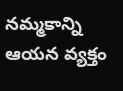నమ్మకాన్ని ఆయన వ్యక్తం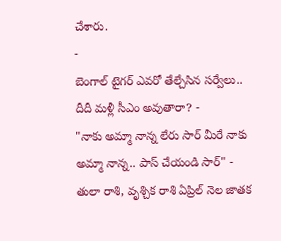చేశారు.
-
బెంగాల్ టైగర్ ఎవరో తేల్చేసిన సర్వేలు.. దీదీ మళ్లీ సీఎం అవుతారా? -
"నాకు అమ్మా నాన్న లేరు సార్ మీరే నాకు అమ్మా నాన్న.. పాస్ చేయండి సార్" -
తులా రాశి, వృశ్చిక రాశి ఏప్రిల్ నెల జాతక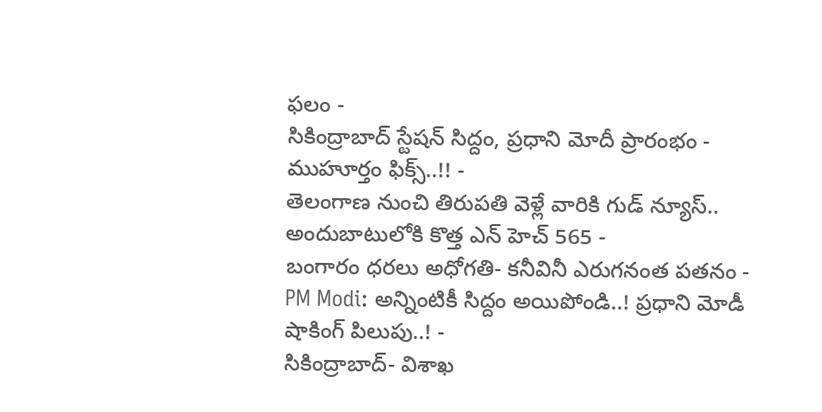ఫలం -
సికింద్రాబాద్ స్టేషన్ సిద్దం, ప్రధాని మోదీ ప్రారంభం - ముహూర్తం ఫిక్స్..!! -
తెలంగాణ నుంచి తిరుపతి వెళ్లే వారికి గుడ్ న్యూస్.. అందుబాటులోకి కొత్త ఎన్ హెచ్ 565 -
బంగారం ధరలు అధోగతి- కనీవినీ ఎరుగనంత పతనం -
PM Modi: అన్నింటికీ సిద్దం అయిపోండి..! ప్రధాని మోడీ షాకింగ్ పిలుపు..! -
సికింద్రాబాద్- విశాఖ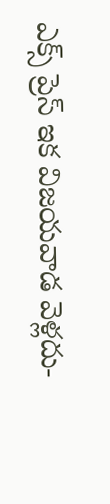ఎక్స్ ప్రెస్ ఇక విజయవాడ వెళ్లదు-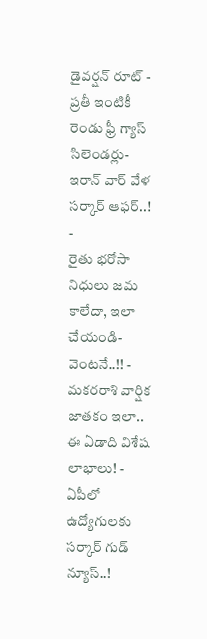డైవర్షన్ రూట్ -
ప్రతీ ఇంటికీ రెండు ఫ్రీ గ్యాస్ సిలెండర్లు-ఇరాన్ వార్ వేళ సర్కార్ ఆఫర్..! -
రైతు భరోసా నిధులు జమ కాలేదా, ఇలా చేయండి- వెంటనే..!! -
మకరరాశి వార్షిక జాతకం ఇలా.. ఈ ఏడాది విశేష లాభాలు! -
ఏపీలో ఉద్యోగులకు సర్కార్ గుడ్ న్యూస్..!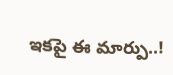ఇకపై ఈ మార్పు..!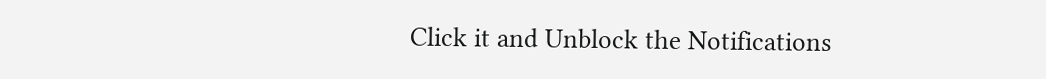Click it and Unblock the Notifications